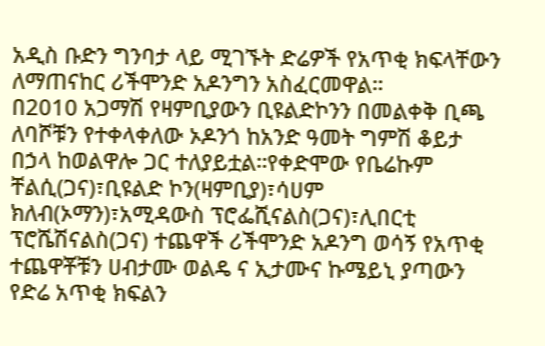አዲስ ቡድን ግንባታ ላይ ሚገኙት ድሬዎች የአጥቂ ክፍላቸውን ለማጠናከር ሪችሞንድ አዶንግን አስፈርመዋል።
በ2010 አጋማሽ የዛምቢያውን ቢዩልድኮንን በመልቀቅ ቢጫ ለባሾቹን የተቀላቀለው ኦዶንጎ ከአንድ ዓመት ግምሽ ቆይታ በኃላ ከወልዋሎ ጋር ተለያይቷል።የቀድሞው የቤሬኩም ቸልሲ(ጋና)፣ቢዩልድ ኮን(ዛምቢያ)፣ሳሀም ክለብ(ኦማን)፣አሚዳውስ ፕሮፌሺናልስ(ጋና)፣ሊበርቲ ፕሮሼሽናልስ(ጋና) ተጨዋች ሪችሞንድ አዶንግ ወሳኝ የአጥቂ ተጨዋቾቹን ሀብታሙ ወልዴ ና ኢታሙና ኩሜይኒ ያጣውን የድሬ አጥቂ ክፍልን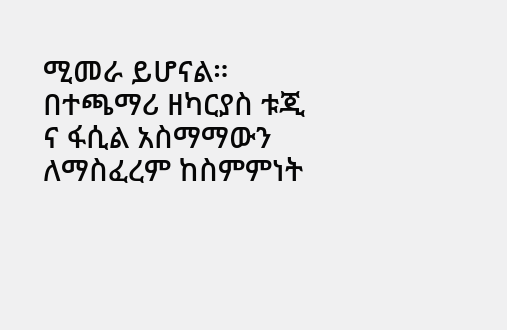ሚመራ ይሆናል።
በተጫማሪ ዘካርያስ ቱጂ ና ፋሲል አስማማውን ለማስፈረም ከስምምነት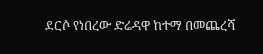ደርሶ የነበረው ድሬዳዋ ከተማ በመጨረሻ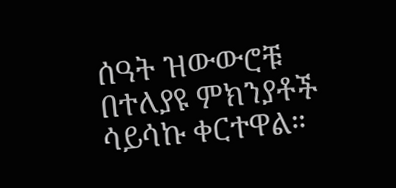ሰዓት ዝውውሮቹ በተለያዩ ምክንያቶች ሳይሳኩ ቀርተዋል።